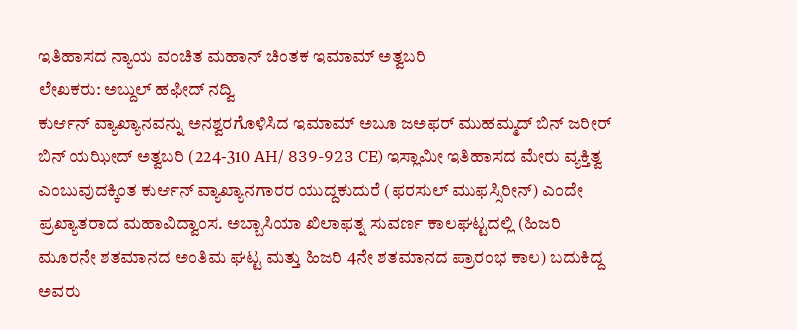ಇತಿಹಾಸದ ನ್ಯಾಯ ವಂಚಿತ ಮಹಾನ್ ಚಿಂತಕ ಇಮಾಮ್ ಅತ್ವಬರಿ
ಲೇಖಕರು: ಅಬ್ದುಲ್ ಹಫೀದ್ ನದ್ವಿ
ಕುರ್ಆನ್ ವ್ಯಾಖ್ಯಾನವನ್ನು ಅನಶ್ವರಗೊಳಿಸಿದ ಇಮಾಮ್ ಅಬೂ ಜಅಫರ್ ಮುಹಮ್ಮದ್ ಬಿನ್ ಜರೀರ್ ಬಿನ್ ಯಝೀದ್ ಅತ್ವಬರಿ (224-310 AH/ 839-923 CE) ಇಸ್ಲಾಮೀ ಇತಿಹಾಸದ ಮೇರು ವ್ಯಕ್ತಿತ್ವ ಎಂಬುವುದಕ್ಕಿಂತ ಕುರ್ಆನ್ ವ್ಯಾಖ್ಯಾನಗಾರರ ಯುದ್ದಕುದುರೆ (ಫರಸುಲ್ ಮುಫಸ್ಸಿರೀನ್) ಎಂದೇ ಪ್ರಖ್ಯಾತರಾದ ಮಹಾವಿದ್ವಾಂಸ. ಅಬ್ಬಾಸಿಯಾ ಖಿಲಾಫತ್ನ ಸುವರ್ಣ ಕಾಲಘಟ್ಟದಲ್ಲಿ (ಹಿಜರಿ ಮೂರನೇ ಶತಮಾನದ ಅಂತಿಮ ಘಟ್ಟ ಮತ್ತು ಹಿಜರಿ 4ನೇ ಶತಮಾನದ ಪ್ರಾರಂಭ ಕಾಲ) ಬದುಕಿದ್ದ ಅವರು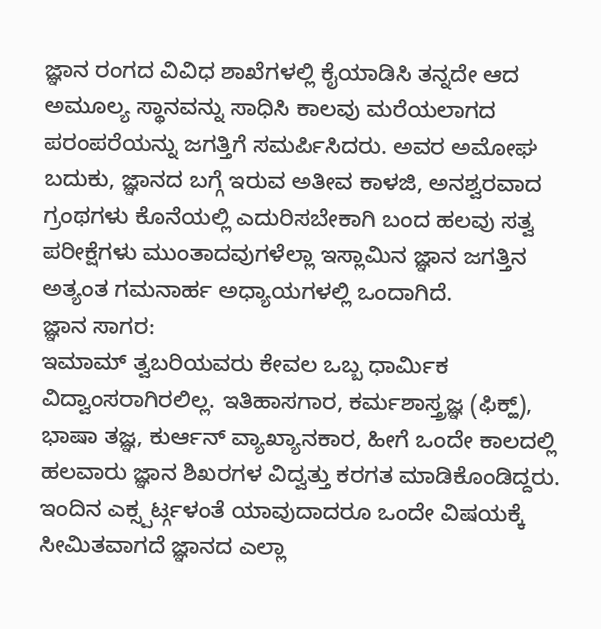ಜ್ಞಾನ ರಂಗದ ವಿವಿಧ ಶಾಖೆಗಳಲ್ಲಿ ಕೈಯಾಡಿಸಿ ತನ್ನದೇ ಆದ ಅಮೂಲ್ಯ ಸ್ಥಾನವನ್ನು ಸಾಧಿಸಿ ಕಾಲವು ಮರೆಯಲಾಗದ ಪರಂಪರೆಯನ್ನು ಜಗತ್ತಿಗೆ ಸಮರ್ಪಿಸಿದರು. ಅವರ ಅಮೋಘ ಬದುಕು, ಜ್ಞಾನದ ಬಗ್ಗೆ ಇರುವ ಅತೀವ ಕಾಳಜಿ, ಅನಶ್ವರವಾದ ಗ್ರಂಥಗಳು ಕೊನೆಯಲ್ಲಿ ಎದುರಿಸಬೇಕಾಗಿ ಬಂದ ಹಲವು ಸತ್ವ ಪರೀಕ್ಷೆಗಳು ಮುಂತಾದವುಗಳೆಲ್ಲಾ ಇಸ್ಲಾಮಿನ ಜ್ಞಾನ ಜಗತ್ತಿನ ಅತ್ಯಂತ ಗಮನಾರ್ಹ ಅಧ್ಯಾಯಗಳಲ್ಲಿ ಒಂದಾಗಿದೆ.
ಜ್ಞಾನ ಸಾಗರ:
ಇಮಾಮ್ ತ್ವಬರಿಯವರು ಕೇವಲ ಒಬ್ಬ ಧಾರ್ಮಿಕ ವಿದ್ವಾಂಸರಾಗಿರಲಿಲ್ಲ. ಇತಿಹಾಸಗಾರ, ಕರ್ಮಶಾಸ್ತ್ರಜ್ಞ (ಫಿಕ್ಹ್), ಭಾಷಾ ತಜ್ಞ, ಕುರ್ಆನ್ ವ್ಯಾಖ್ಯಾನಕಾರ, ಹೀಗೆ ಒಂದೇ ಕಾಲದಲ್ಲಿ ಹಲವಾರು ಜ್ಞಾನ ಶಿಖರಗಳ ವಿದ್ವತ್ತು ಕರಗತ ಮಾಡಿಕೊಂಡಿದ್ದರು. ಇಂದಿನ ಎಕ್ಸ್ಪರ್ಟ್ಗಳಂತೆ ಯಾವುದಾದರೂ ಒಂದೇ ವಿಷಯಕ್ಕೆ ಸೀಮಿತವಾಗದೆ ಜ್ಞಾನದ ಎಲ್ಲಾ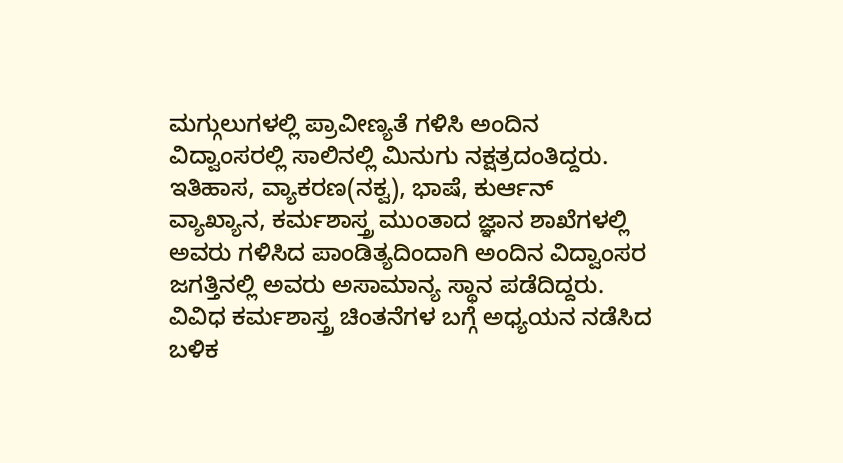ಮಗ್ಗುಲುಗಳಲ್ಲಿ ಪ್ರಾವೀಣ್ಯತೆ ಗಳಿಸಿ ಅಂದಿನ ವಿದ್ವಾಂಸರಲ್ಲಿ ಸಾಲಿನಲ್ಲಿ ಮಿನುಗು ನಕ್ಷತ್ರದಂತಿದ್ದರು.
ಇತಿಹಾಸ, ವ್ಯಾಕರಣ(ನಕ್ವ), ಭಾಷೆ, ಕುರ್ಆನ್ ವ್ಯಾಖ್ಯಾನ, ಕರ್ಮಶಾಸ್ತ್ರ ಮುಂತಾದ ಜ್ಞಾನ ಶಾಖೆಗಳಲ್ಲಿ ಅವರು ಗಳಿಸಿದ ಪಾಂಡಿತ್ಯದಿಂದಾಗಿ ಅಂದಿನ ವಿದ್ವಾಂಸರ ಜಗತ್ತಿನಲ್ಲಿ ಅವರು ಅಸಾಮಾನ್ಯ ಸ್ಥಾನ ಪಡೆದಿದ್ದರು. ವಿವಿಧ ಕರ್ಮಶಾಸ್ತ್ರ ಚಿಂತನೆಗಳ ಬಗ್ಗೆ ಅಧ್ಯಯನ ನಡೆಸಿದ ಬಳಿಕ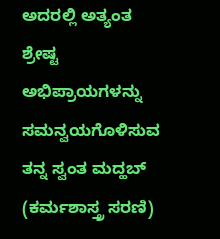ಅದರಲ್ಲಿ ಅತ್ಯಂತ ಶ್ರೇಷ್ಟ ಅಭಿಪ್ರಾಯಗಳನ್ನು ಸಮನ್ವಯಗೊಳಿಸುವ ತನ್ನ ಸ್ವಂತ ಮದ್ಹಬ್ (ಕರ್ಮಶಾಸ್ತ್ರ ಸರಣಿ)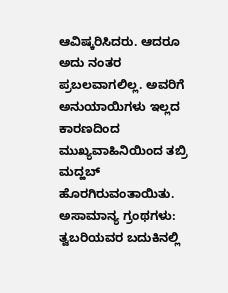ಆವಿಷ್ಕರಿಸಿದರು. ಆದರೂ ಅದು ನಂತರ ಪ್ರಬಲವಾಗಲಿಲ್ಲ. ಅವರಿಗೆ ಅನುಯಾಯಿಗಳು ಇಲ್ಲದ ಕಾರಣದಿಂದ ಮುಖ್ಯವಾಹಿನಿಯಿಂದ ತಬ್ರಿ ಮದ್ಹಬ್ ಹೊರಗಿರುವಂತಾಯಿತು.
ಅಸಾಮಾನ್ಯ ಗ್ರಂಥಗಳು:
ತ್ವಬರಿಯವರ ಬದುಕಿನಲ್ಲಿ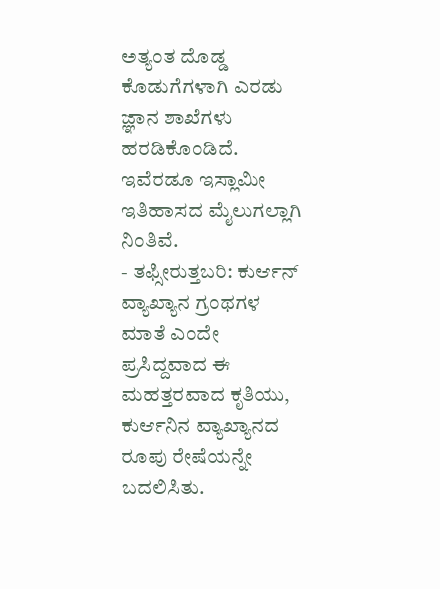ಅತ್ಯಂತ ದೊಡ್ಡ ಕೊಡುಗೆಗಳಾಗಿ ಎರಡು ಜ್ಞಾನ ಶಾಖೆಗಳು ಹರಡಿಕೊಂಡಿದೆ. ಇವೆರಡೂ ಇಸ್ಲಾಮೀ ಇತಿಹಾಸದ ಮೈಲುಗಲ್ಲಾಗಿ ನಿಂತಿವೆ.
- ತಫ್ಸೀರುತ್ತಬರಿ: ಕುರ್ಆನ್ ವ್ಯಾಖ್ಯಾನ ಗ್ರಂಥಗಳ ಮಾತೆ ಎಂದೇ ಪ್ರಸಿದ್ದವಾದ ಈ ಮಹತ್ತರವಾದ ಕೃತಿಯು, ಕುರ್ಆನಿನ ವ್ಯಾಖ್ಯಾನದ ರೂಪು ರೇಷೆಯನ್ನೇ ಬದಲಿಸಿತು.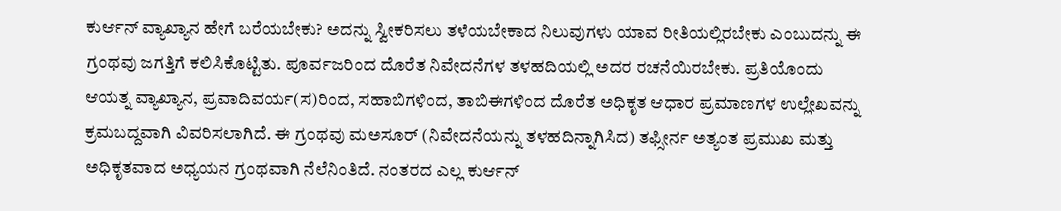ಕುರ್ಆನ್ ವ್ಯಾಖ್ಯಾನ ಹೇಗೆ ಬರೆಯಬೇಕು? ಅದನ್ನು ಸ್ವೀಕರಿಸಲು ತಳೆಯಬೇಕಾದ ನಿಲುವುಗಳು ಯಾವ ರೀತಿಯಲ್ಲಿರಬೇಕು ಎಂಬುದನ್ನು ಈ ಗ್ರಂಥವು ಜಗತ್ತಿಗೆ ಕಲಿಸಿಕೊಟ್ಟಿತು. ಪೂರ್ವಜರಿಂದ ದೊರೆತ ನಿವೇದನೆಗಳ ತಳಹದಿಯಲ್ಲಿ ಅದರ ರಚನೆಯಿರಬೇಕು. ಪ್ರತಿಯೊಂದು ಆಯತ್ನ ವ್ಯಾಖ್ಯಾನ, ಪ್ರವಾದಿವರ್ಯ(ಸ)ರಿಂದ, ಸಹಾಬಿಗಳಿಂದ, ತಾಬಿಈಗಳಿಂದ ದೊರೆತ ಅಧಿಕೃತ ಆಧಾರ ಪ್ರಮಾಣಗಳ ಉಲ್ಲೇಖವನ್ನು ಕ್ರಮಬದ್ದವಾಗಿ ವಿವರಿಸಲಾಗಿದೆ. ಈ ಗ್ರಂಥವು ಮಅಸೂರ್ (ನಿವೇದನೆಯನ್ನು ತಳಹದಿನ್ನಾಗಿಸಿದ) ತಫ್ಸೀರ್ನ ಅತ್ಯಂತ ಪ್ರಮುಖ ಮತ್ತು ಅಧಿಕೃತವಾದ ಅಧ್ಯಯನ ಗ್ರಂಥವಾಗಿ ನೆಲೆನಿಂತಿದೆ. ನಂತರದ ಎಲ್ಲ ಕುರ್ಆನ್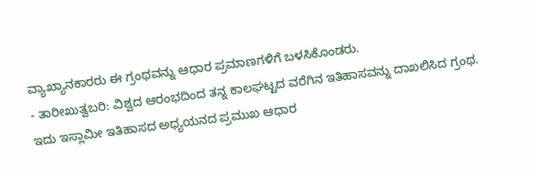ವ್ಯಾಖ್ಯಾನಕಾರರು ಈ ಗ್ರಂಥವನ್ನು ಆಧಾರ ಪ್ರಮಾಣಗಳಿಗೆ ಬಳಸಿಕೊಂಡರು.
- ತಾರೀಖುತ್ವಬರಿ: ವಿಶ್ವದ ಆರಂಭದಿಂದ ತನ್ನ ಕಾಲಘಟ್ಟದ ವರೆಗಿನ ಇತಿಹಾಸವನ್ನು ದಾಖಲಿಸಿದ ಗ್ರಂಥ. ಇದು ಇಸ್ಲಾಮೀ ಇತಿಹಾಸದ ಅಧ್ಯಯನದ ಪ್ರಮುಖ ಆಧಾರ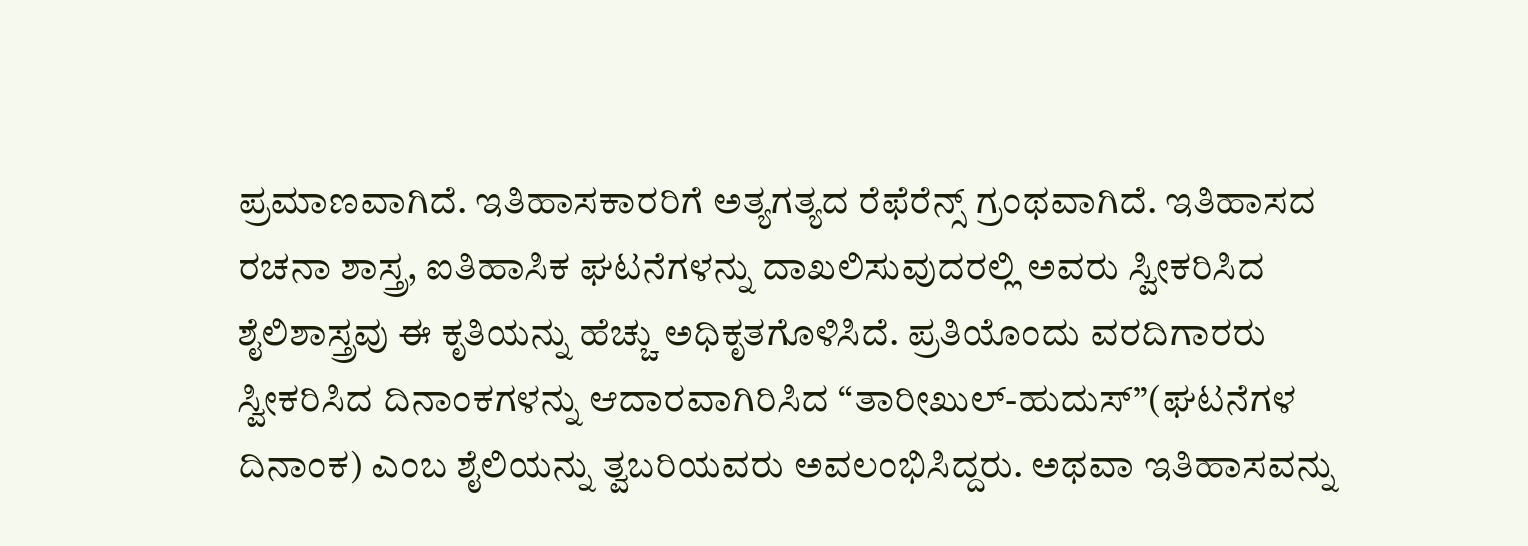ಪ್ರಮಾಣವಾಗಿದೆ. ಇತಿಹಾಸಕಾರರಿಗೆ ಅತ್ಯಗತ್ಯದ ರೆಫೆರೆನ್ಸ್ ಗ್ರಂಥವಾಗಿದೆ. ಇತಿಹಾಸದ ರಚನಾ ಶಾಸ್ತ್ರ, ಐತಿಹಾಸಿಕ ಘಟನೆಗಳನ್ನು ದಾಖಲಿಸುವುದರಲ್ಲಿ ಅವರು ಸ್ವೀಕರಿಸಿದ ಶೈಲಿಶಾಸ್ತ್ರವು ಈ ಕೃತಿಯನ್ನು ಹೆಚ್ಚು ಅಧಿಕೃತಗೊಳಿಸಿದೆ. ಪ್ರತಿಯೊಂದು ವರದಿಗಾರರು ಸ್ವೀಕರಿಸಿದ ದಿನಾಂಕಗಳನ್ನು ಆದಾರವಾಗಿರಿಸಿದ “ತಾರೀಖುಲ್-ಹುದುಸ್”(ಘಟನೆಗಳ ದಿನಾಂಕ) ಎಂಬ ಶೈಲಿಯನ್ನು ತ್ವಬರಿಯವರು ಅವಲಂಭಿಸಿದ್ದರು. ಅಥವಾ ಇತಿಹಾಸವನ್ನು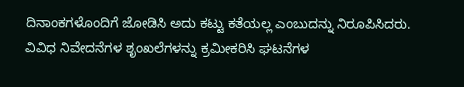ದಿನಾಂಕಗಳೊಂದಿಗೆ ಜೋಡಿಸಿ ಅದು ಕಟ್ಟು ಕತೆಯಲ್ಲ ಎಂಬುದನ್ನು ನಿರೂಪಿಸಿದರು. ವಿವಿಧ ನಿವೇದನೆಗಳ ಶೃಂಖಲೆಗಳನ್ನು ಕ್ರಮೀಕರಿಸಿ ಘಟನೆಗಳ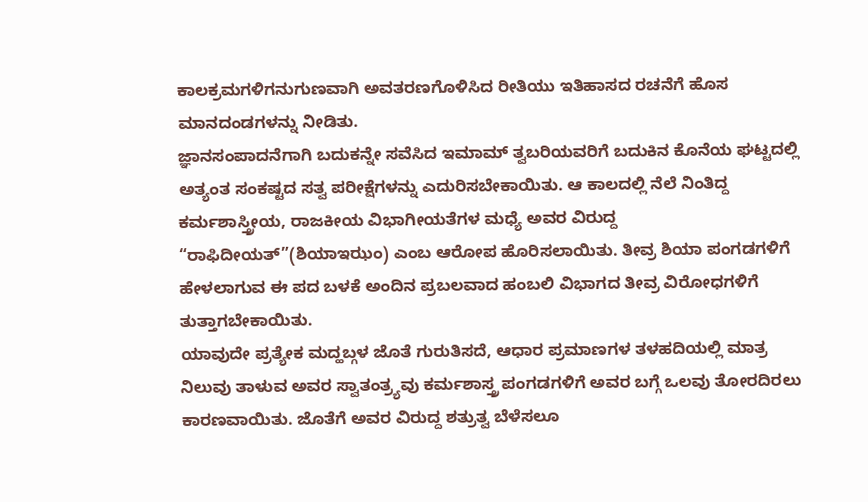ಕಾಲಕ್ರಮಗಳಿಗನುಗುಣವಾಗಿ ಅವತರಣಗೊಳಿಸಿದ ರೀತಿಯು ಇತಿಹಾಸದ ರಚನೆಗೆ ಹೊಸ ಮಾನದಂಡಗಳನ್ನು ನೀಡಿತು.
ಜ್ಞಾನಸಂಪಾದನೆಗಾಗಿ ಬದುಕನ್ನೇ ಸವೆಸಿದ ಇಮಾಮ್ ತ್ವಬರಿಯವರಿಗೆ ಬದುಕಿನ ಕೊನೆಯ ಘಟ್ಟದಲ್ಲಿ ಅತ್ಯಂತ ಸಂಕಷ್ಟದ ಸತ್ವ ಪರೀಕ್ಷೆಗಳನ್ನು ಎದುರಿಸಬೇಕಾಯಿತು. ಆ ಕಾಲದಲ್ಲಿ ನೆಲೆ ನಿಂತಿದ್ದ ಕರ್ಮಶಾಸ್ತ್ರೀಯ, ರಾಜಕೀಯ ವಿಭಾಗೀಯತೆಗಳ ಮಧ್ಯೆ ಅವರ ವಿರುದ್ದ “ರಾಫಿದೀಯತ್”(ಶಿಯಾಇಝಂ) ಎಂಬ ಆರೋಪ ಹೊರಿಸಲಾಯಿತು. ತೀವ್ರ ಶಿಯಾ ಪಂಗಡಗಳಿಗೆ ಹೇಳಲಾಗುವ ಈ ಪದ ಬಳಕೆ ಅಂದಿನ ಪ್ರಬಲವಾದ ಹಂಬಲಿ ವಿಭಾಗದ ತೀವ್ರ ವಿರೋಧಗಳಿಗೆ ತುತ್ತಾಗಬೇಕಾಯಿತು.
ಯಾವುದೇ ಪ್ರತ್ಯೇಕ ಮದ್ಹಬ್ಗಳ ಜೊತೆ ಗುರುತಿಸದೆ, ಆಧಾರ ಪ್ರಮಾಣಗಳ ತಳಹದಿಯಲ್ಲಿ ಮಾತ್ರ ನಿಲುವು ತಾಳುವ ಅವರ ಸ್ವಾತಂತ್ರ್ಯವು ಕರ್ಮಶಾಸ್ತ್ರ ಪಂಗಡಗಳಿಗೆ ಅವರ ಬಗ್ಗೆ ಒಲವು ತೋರದಿರಲು ಕಾರಣವಾಯಿತು. ಜೊತೆಗೆ ಅವರ ವಿರುದ್ದ ಶತ್ರುತ್ವ ಬೆಳೆಸಲೂ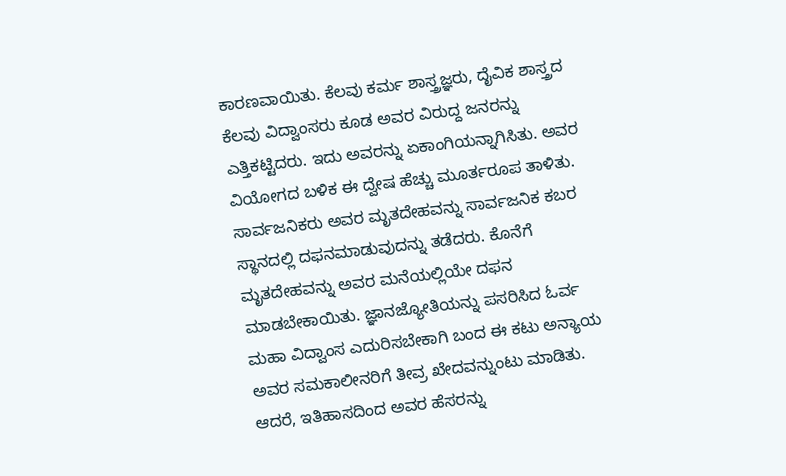ಕಾರಣವಾಯಿತು. ಕೆಲವು ಕರ್ಮ ಶಾಸ್ತ್ರಜ್ಞರು, ದೈವಿಕ ಶಾಸ್ತ್ರದ ಕೆಲವು ವಿದ್ವಾಂಸರು ಕೂಡ ಅವರ ವಿರುದ್ದ ಜನರನ್ನು ಎತ್ತಿಕಟ್ಟಿದರು. ಇದು ಅವರನ್ನು ಏಕಾಂಗಿಯನ್ನಾಗಿಸಿತು. ಅವರ ವಿಯೋಗದ ಬಳಿಕ ಈ ದ್ವೇಷ ಹೆಚ್ಚು ಮೂರ್ತರೂಪ ತಾಳಿತು. ಸಾರ್ವಜನಿಕರು ಅವರ ಮೃತದೇಹವನ್ನು ಸಾರ್ವಜನಿಕ ಕಬರ ಸ್ಥಾನದಲ್ಲಿ ದಫನಮಾಡುವುದನ್ನು ತಡೆದರು. ಕೊನೆಗೆ ಮೃತದೇಹವನ್ನು ಅವರ ಮನೆಯಲ್ಲಿಯೇ ದಫನ ಮಾಡಬೇಕಾಯಿತು. ಜ್ಞಾನಜ್ಯೋತಿಯನ್ನು ಪಸರಿಸಿದ ಓರ್ವ ಮಹಾ ವಿದ್ವಾಂಸ ಎದುರಿಸಬೇಕಾಗಿ ಬಂದ ಈ ಕಟು ಅನ್ಯಾಯ ಅವರ ಸಮಕಾಲೀನರಿಗೆ ತೀವ್ರ ಖೇದವನ್ನುಂಟು ಮಾಡಿತು. ಆದರೆ, ಇತಿಹಾಸದಿಂದ ಅವರ ಹೆಸರನ್ನು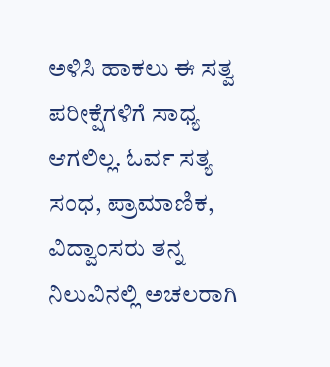ಅಳಿಸಿ ಹಾಕಲು ಈ ಸತ್ವ ಪರೀಕ್ಷೆಗಳಿಗೆ ಸಾಧ್ಯ ಆಗಲಿಲ್ಲ. ಓರ್ವ ಸತ್ಯ ಸಂಧ, ಪ್ರಾಮಾಣಿಕ, ವಿದ್ವಾಂಸರು ತನ್ನ ನಿಲುವಿನಲ್ಲಿ ಅಚಲರಾಗಿ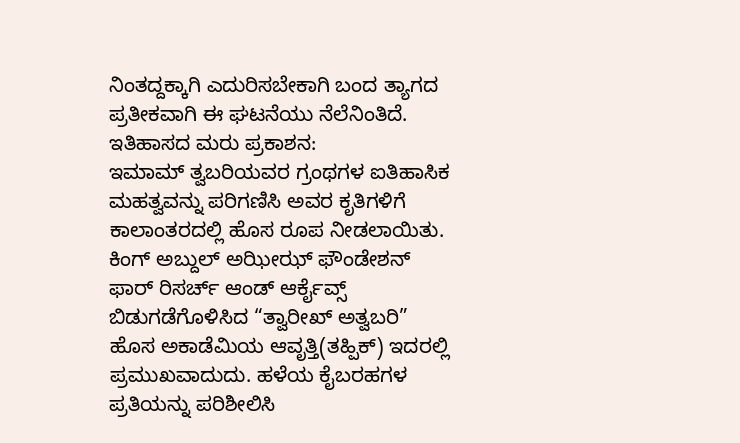ನಿಂತದ್ದಕ್ಕಾಗಿ ಎದುರಿಸಬೇಕಾಗಿ ಬಂದ ತ್ಯಾಗದ ಪ್ರತೀಕವಾಗಿ ಈ ಘಟನೆಯು ನೆಲೆನಿಂತಿದೆ.
ಇತಿಹಾಸದ ಮರು ಪ್ರಕಾಶನ:
ಇಮಾಮ್ ತ್ವಬರಿಯವರ ಗ್ರಂಥಗಳ ಐತಿಹಾಸಿಕ ಮಹತ್ವವನ್ನು ಪರಿಗಣಿಸಿ ಅವರ ಕೃತಿಗಳಿಗೆ ಕಾಲಾಂತರದಲ್ಲಿ ಹೊಸ ರೂಪ ನೀಡಲಾಯಿತು. ಕಿಂಗ್ ಅಬ್ದುಲ್ ಅಝೀಝ್ ಫೌಂಡೇಶನ್ ಫಾರ್ ರಿಸರ್ಚ್ ಆಂಡ್ ಆರ್ಕೈವ್ಸ್ ಬಿಡುಗಡೆಗೊಳಿಸಿದ “ತ್ವಾರೀಖ್ ಅತ್ವಬರಿ” ಹೊಸ ಅಕಾಡೆಮಿಯ ಆವೃತ್ತಿ(ತಹ್ಪಿಕ್) ಇದರಲ್ಲಿ ಪ್ರಮುಖವಾದುದು. ಹಳೆಯ ಕೈಬರಹಗಳ ಪ್ರತಿಯನ್ನು ಪರಿಶೀಲಿಸಿ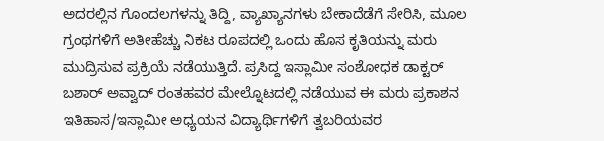ಅದರಲ್ಲಿನ ಗೊಂದಲಗಳನ್ನು ತಿದ್ದಿ, ವ್ಯಾಖ್ಯಾನಗಳು ಬೇಕಾದೆಡೆಗೆ ಸೇರಿಸಿ, ಮೂಲ ಗ್ರಂಥಗಳಿಗೆ ಅತೀಹೆಚ್ಚು ನಿಕಟ ರೂಪದಲ್ಲಿ ಒಂದು ಹೊಸ ಕೃತಿಯನ್ನು ಮರು ಮುದ್ರಿಸುವ ಪ್ರಕ್ರಿಯೆ ನಡೆಯುತ್ತಿದೆ. ಪ್ರಸಿದ್ದ ಇಸ್ಲಾಮೀ ಸಂಶೋಧಕ ಡಾಕ್ಟರ್ ಬಶಾರ್ ಅವ್ವಾದ್ ರಂತಹವರ ಮೇಲ್ನೊಟದಲ್ಲಿ ನಡೆಯುವ ಈ ಮರು ಪ್ರಕಾಶನ ಇತಿಹಾಸ/ಇಸ್ಲಾಮೀ ಅಧ್ಯಯನ ವಿದ್ಯಾರ್ಥಿಗಳಿಗೆ ತ್ವಬರಿಯವರ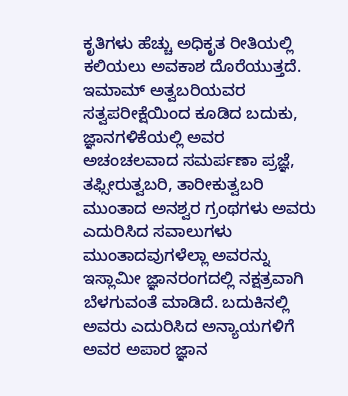ಕೃತಿಗಳು ಹೆಚ್ಚು ಅಧಿಕೃತ ರೀತಿಯಲ್ಲಿ ಕಲಿಯಲು ಅವಕಾಶ ದೊರೆಯುತ್ತದೆ.
ಇಮಾಮ್ ಅತ್ವಬರಿಯವರ ಸತ್ವಪರೀಕ್ಷೆಯಿಂದ ಕೂಡಿದ ಬದುಕು, ಜ್ಞಾನಗಳಿಕೆಯಲ್ಲಿ ಅವರ ಅಚಂಚಲವಾದ ಸಮರ್ಪಣಾ ಪ್ರಜ್ಞೆ, ತಫ್ಸೀರುತ್ವಬರಿ, ತಾರೀಕುತ್ವಬರಿ ಮುಂತಾದ ಅನಶ್ವರ ಗ್ರಂಥಗಳು ಅವರು ಎದುರಿಸಿದ ಸವಾಲುಗಳು ಮುಂತಾದವುಗಳೆಲ್ಲಾ ಅವರನ್ನು ಇಸ್ಲಾಮೀ ಜ್ಞಾನರಂಗದಲ್ಲಿ ನಕ್ಷತ್ರವಾಗಿ ಬೆಳಗುವಂತೆ ಮಾಡಿದೆ. ಬದುಕಿನಲ್ಲಿ ಅವರು ಎದುರಿಸಿದ ಅನ್ಯಾಯಗಳಿಗೆ ಅವರ ಅಪಾರ ಜ್ಞಾನ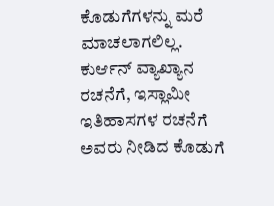ಕೊಡುಗೆಗಳನ್ನು ಮರೆ ಮಾಚಲಾಗಲಿಲ್ಲ. ಕುರ್ಆನ್ ವ್ಯಾಖ್ಯಾನ ರಚನೆಗೆ, ಇಸ್ಲಾಮೀ ಇತಿಹಾಸಗಳ ರಚನೆಗೆ ಅವರು ನೀಡಿದ ಕೊಡುಗೆ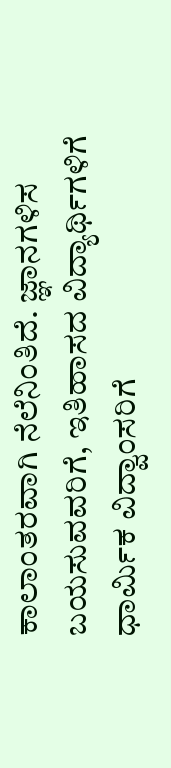ಕಾಲಾಂತರವಾಗಿ ನೆಲೆನಿಂತಿದೆ. ಜ್ಞಾನಗಳಿಸ ಬಯಸುವವರಿಗೆ, ಇತಿಹಾಸದ ವಿದ್ಯಾರ್ಥಿಗಳಿಗೆ ಧಾರ್ಮಿಕ ವಿದ್ವಾಂಸರಿಗೆ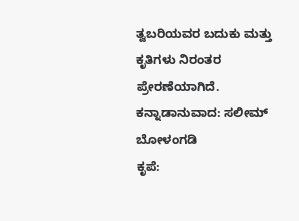ತ್ವಬರಿಯವರ ಬದುಕು ಮತ್ತು ಕೃತಿಗಳು ನಿರಂತರ ಪ್ರೇರಣೆಯಾಗಿದೆ.
ಕನ್ನಾಡಾನುವಾದ: ಸಲೀಮ್ ಬೋಳಂಗಡಿ
ಕೃಪೆ: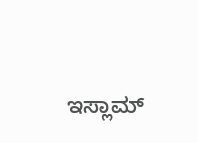ಇಸ್ಲಾಮ್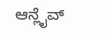ಆನ್ಲೈವ್